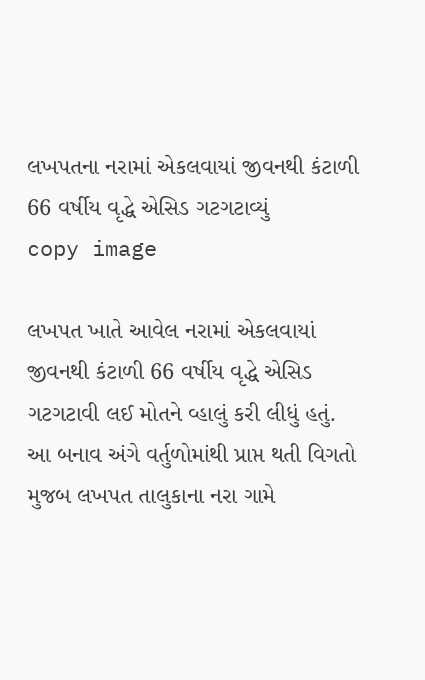લખપતના નરામાં એકલવાયાં જીવનથી કંટાળી 66 વર્ષીય વૃદ્ધે એસિડ ગટગટાવ્યું
copy image

લખપત ખાતે આવેલ નરામાં એકલવાયાં જીવનથી કંટાળી 66 વર્ષીય વૃદ્ધે એસિડ ગટગટાવી લઈ મોતને વ્હાલું કરી લીધું હતું. આ બનાવ અંગે વર્તુળોમાંથી પ્રાપ્ત થતી વિગતો મુજબ લખપત તાલુકાના નરા ગામે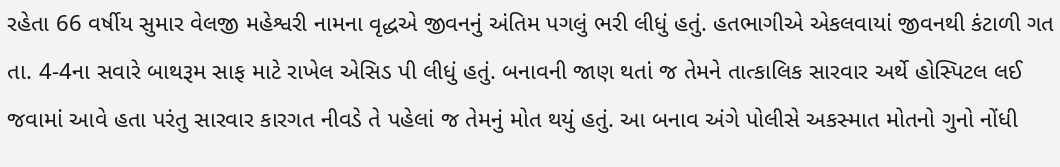રહેતા 66 વર્ષીય સુમાર વેલજી મહેશ્વરી નામના વૃદ્ધએ જીવનનું અંતિમ પગલું ભરી લીધું હતું. હતભાગીએ એકલવાયાં જીવનથી કંટાળી ગત તા. 4-4ના સવારે બાથરૂમ સાફ માટે રાખેલ એસિડ પી લીધું હતું. બનાવની જાણ થતાં જ તેમને તાત્કાલિક સારવાર અર્થે હોસ્પિટલ લઈ જવામાં આવે હતા પરંતુ સારવાર કારગત નીવડે તે પહેલાં જ તેમનું મોત થયું હતું. આ બનાવ અંગે પોલીસે અકસ્માત મોતનો ગુનો નોંધી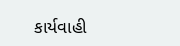કાર્યવાહી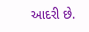આદરી છે.